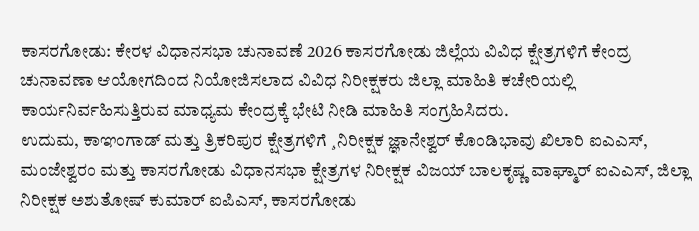ಕಾಸರಗೋಡು: ಕೇರಳ ವಿಧಾನಸಭಾ ಚುನಾವಣೆ 2026 ಕಾಸರಗೋಡು ಜಿಲ್ಲೆಯ ವಿವಿಧ ಕ್ಷೇತ್ರಗಳಿಗೆ ಕೇಂದ್ರ ಚುನಾವಣಾ ಆಯೋಗದಿಂದ ನಿಯೋಜಿಸಲಾದ ವಿವಿಧ ನಿರೀಕ್ಷಕರು ಜಿಲ್ಲಾ ಮಾಹಿತಿ ಕಚೇರಿಯಲ್ಲಿ ಕಾರ್ಯನಿರ್ವಹಿಸುತ್ತಿರುವ ಮಾಧ್ಯಮ ಕೇಂದ್ರಕ್ಕೆ ಭೇಟಿ ನೀಡಿ ಮಾಹಿತಿ ಸಂಗ್ರಹಿಸಿದರು.
ಉದುಮ, ಕಾಞಂಗಾಡ್ ಮತ್ತು ತ್ರಿಕರಿಪುರ ಕ್ಷೇತ್ರಗಳಿಗೆ ¸ನಿರೀಕ್ಷಕ ಜ್ಞಾನೇಶ್ವರ್ ಕೊಂಡಿಭಾವು ಖಿಲಾರಿ ಐಎಎಸ್, ಮಂಜೇಶ್ವರಂ ಮತ್ತು ಕಾಸರಗೋಡು ವಿಧಾನಸಭಾ ಕ್ಷೇತ್ರಗಳ ನಿರೀಕ್ಷಕ ವಿಜಯ್ ಬಾಲಕೃಷ್ಣ ವಾಘ್ಮಾರ್ ಐಎಎಸ್, ಜಿಲ್ಲಾ ನಿರೀಕ್ಷಕ ಅಶುತೋಷ್ ಕುಮಾರ್ ಐಪಿಎಸ್, ಕಾಸರಗೋಡು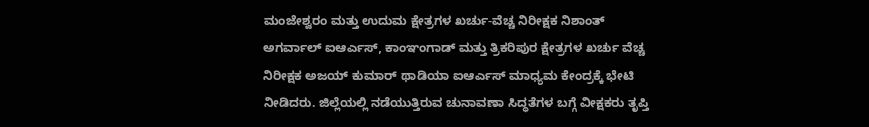ಮಂಜೇಶ್ವರಂ ಮತ್ತು ಉದುಮ ಕ್ಷೇತ್ರಗಳ ಖರ್ಚು-ವೆಚ್ಚ ನಿರೀಕ್ಷಕ ನಿಶಾಂತ್ ಅಗರ್ವಾಲ್ ಐಆರ್ಎಸ್, ಕಾಂಞಂಗಾಡ್ ಮತ್ತು ತ್ರಿಕರಿಪುರ ಕ್ಷೇತ್ರಗಳ ಖರ್ಚು ವೆಚ್ಚ ನಿರೀಕ್ಷಕ ಅಜಯ್ ಕುಮಾರ್ ಥಾಡಿಯಾ ಐಆರ್ಎಸ್ ಮಾಧ್ಯಮ ಕೇಂದ್ರಕ್ಕೆ ಭೇಟಿ ನೀಡಿದರು. ಜಿಲ್ಲೆಯಲ್ಲಿ ನಡೆಯುತ್ತಿರುವ ಚುನಾವಣಾ ಸಿದ್ಧತೆಗಳ ಬಗ್ಗೆ ವೀಕ್ಷಕರು ತೃಪ್ತಿ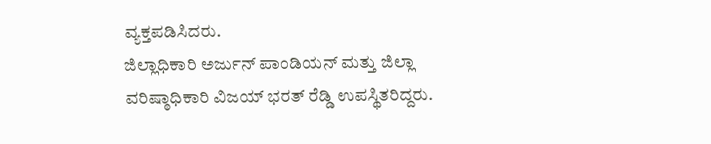ವ್ಯಕ್ತಪಡಿಸಿದರು.
ಜಿಲ್ಲಾಧಿಕಾರಿ ಅರ್ಜುನ್ ಪಾಂಡಿಯನ್ ಮತ್ತು ಜಿಲ್ಲಾ ವರಿಷ್ಠಾಧಿಕಾರಿ ವಿಜಯ್ ಭರತ್ ರೆಡ್ಡಿ ಉಪಸ್ಥಿತರಿದ್ದರು.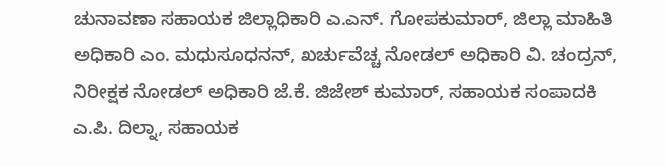ಚುನಾವಣಾ ಸಹಾಯಕ ಜಿಲ್ಲಾಧಿಕಾರಿ ಎ.ಎನ್. ಗೋಪಕುಮಾರ್, ಜಿಲ್ಲಾ ಮಾಹಿತಿ ಅಧಿಕಾರಿ ಎಂ. ಮಧುಸೂಧನನ್, ಖರ್ಚುವೆಚ್ಚ ನೋಡಲ್ ಅಧಿಕಾರಿ ವಿ. ಚಂದ್ರನ್, ನಿರೀಕ್ಷಕ ನೋಡಲ್ ಅಧಿಕಾರಿ ಜೆ.ಕೆ. ಜಿಜೇಶ್ ಕುಮಾರ್, ಸಹಾಯಕ ಸಂಪಾದಕಿ ಎ.ಪಿ. ದಿಲ್ನಾ, ಸಹಾಯಕ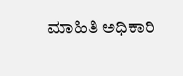ಮಾಹಿತಿ ಅಧಿಕಾರಿ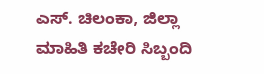ಎಸ್. ಚಿಲಂಕಾ, ಜಿಲ್ಲಾ ಮಾಹಿತಿ ಕಚೇರಿ ಸಿಬ್ಬಂದಿ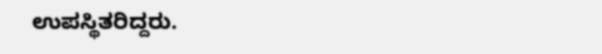ಉಪಸ್ಥಿತರಿದ್ದರು.